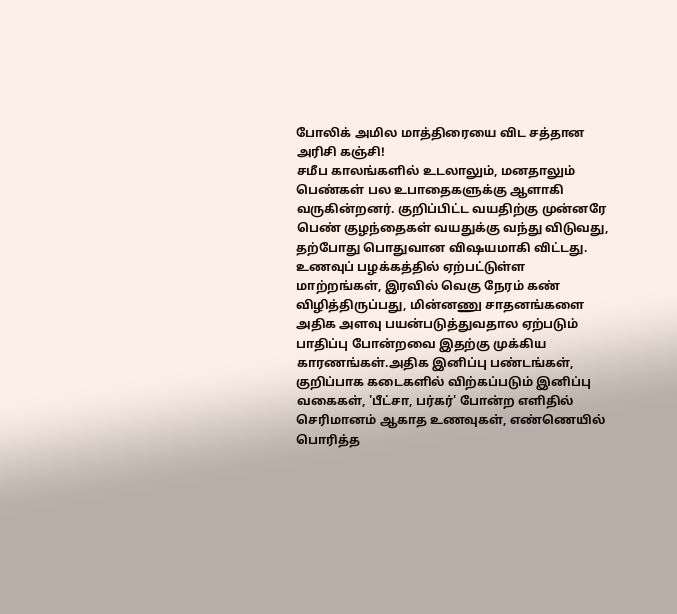போலிக் அமில மாத்திரையை விட சத்தான அரிசி கஞ்சி!
சமீப காலங்களில் உடலாலும், மனதாலும் பெண்கள் பல உபாதைகளுக்கு ஆளாகி வருகின்றனர். குறிப்பிட்ட வயதிற்கு முன்னரே பெண் குழந்தைகள் வயதுக்கு வந்து விடுவது, தற்போது பொதுவான விஷயமாகி விட்டது. உணவுப் பழக்கத்தில் ஏற்பட்டுள்ள மாற்றங்கள், இரவில் வெகு நேரம் கண் விழித்திருப்பது, மின்னணு சாதனங்களை அதிக அளவு பயன்படுத்துவதால ஏற்படும் பாதிப்பு போன்றவை இதற்கு முக்கிய காரணங்கள்.அதிக இனிப்பு பண்டங்கள், குறிப்பாக கடைகளில் விற்கப்படும் இனிப்பு வகைகள், 'பீட்சா, பர்கர்' போன்ற எளிதில் செரிமானம் ஆகாத உணவுகள், எண்ணெயில் பொரித்த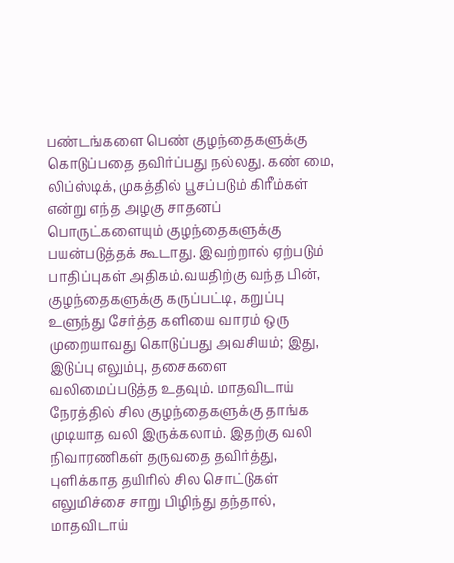பண்டங்களை பெண் குழந்தைகளுக்கு கொடுப்பதை தவிர்ப்பது நல்லது. கண் மை, லிப்ஸ்டிக், முகத்தில் பூசப்படும் கிரீம்கள் என்று எந்த அழகு சாதனப் பொருட்களையும் குழந்தைகளுக்கு பயன்படுத்தக் கூடாது. இவற்றால் ஏற்படும் பாதிப்புகள் அதிகம்.வயதிற்கு வந்த பின், குழந்தைகளுக்கு கருப்பட்டி, கறுப்பு உளுந்து சேர்த்த களியை வாரம் ஒரு முறையாவது கொடுப்பது அவசியம்; இது, இடுப்பு எலும்பு, தசைகளை வலிமைப்படுத்த உதவும். மாதவிடாய் நேரத்தில் சில குழந்தைகளுக்கு தாங்க முடியாத வலி இருக்கலாம். இதற்கு வலி நிவாரணிகள் தருவதை தவிர்த்து, புளிக்காத தயிரில் சில சொட்டுகள் எலுமிச்சை சாறு பிழிந்து தந்தால், மாதவிடாய்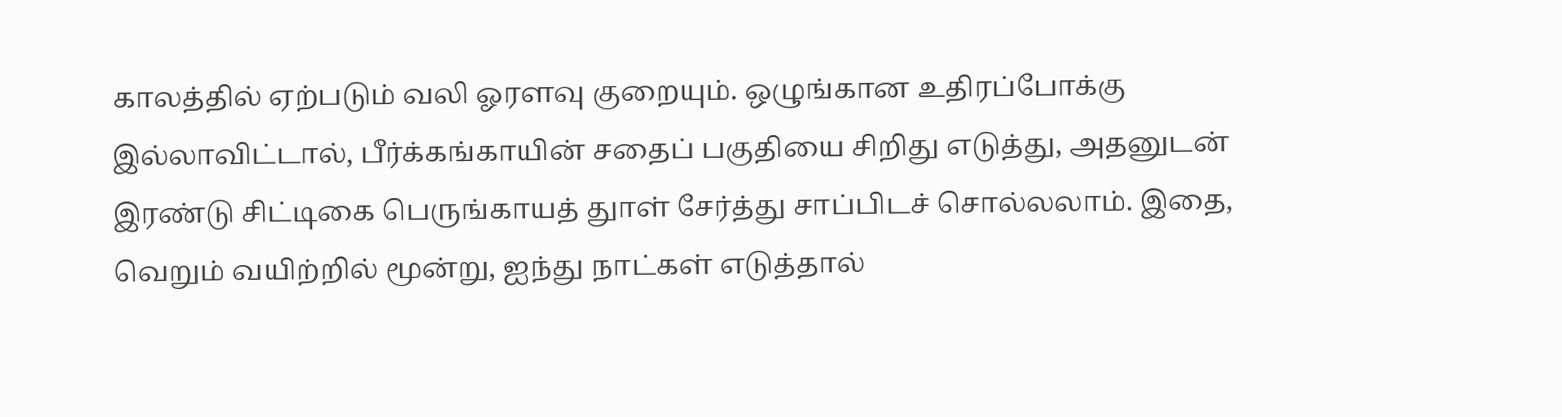காலத்தில் ஏற்படும் வலி ஓரளவு குறையும். ஒழுங்கான உதிரப்போக்கு இல்லாவிட்டால், பீர்க்கங்காயின் சதைப் பகுதியை சிறிது எடுத்து, அதனுடன் இரண்டு சிட்டிகை பெருங்காயத் துாள் சேர்த்து சாப்பிடச் சொல்லலாம். இதை, வெறும் வயிற்றில் மூன்று, ஐந்து நாட்கள் எடுத்தால்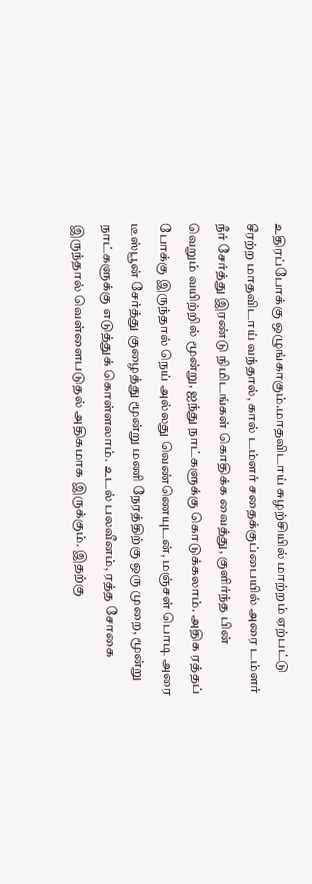உதிரப்போக்கு ஒழுங்காகும்.மாதவிடாய் சுழற்சியில் மாற்றம் ஏற்பட்டு சீரற்ற மாதவிடாய் வந்தால், கால் டம்ளர் சதைக்குப்பையில் அரை டம்ளர் நீர் சேர்த்து இரண்டு நிமிடங்கள் கொதிக்க வைத்து, குளிர்ந்த பின் வெறும் வயிற்றில் மூன்று, ஐந்து நாட்களுக்கு கொடுக்கலாம். அதிக ரத்தப் போக்கு இருந்தால் நெய் அல்லது வெண்ணெயுடன், மஞ்சள் பொடி அரை டீஸ்பூன் சேர்த்து குழைத்து மூன்று மணி நேரத்திற்கு ஒரு முறை, மூன்று நாட்களுக்கு எடுத்துக் கொள்ளலாம். உடல் பலவீனம், ரத்த சோகை இருந்தால் வெள்ளைபடுதல் அதிகமாக இருக்கும். இதற்கு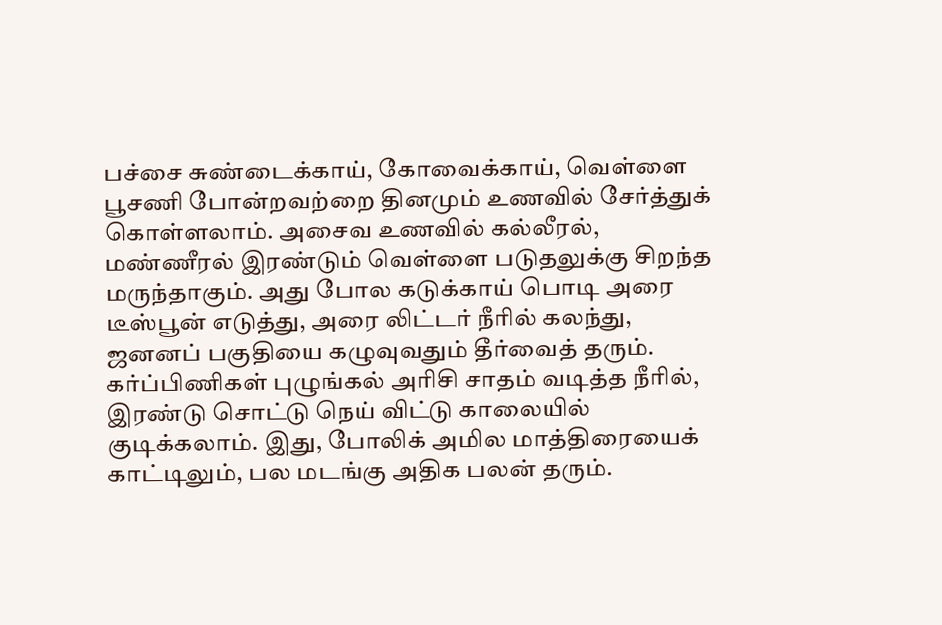பச்சை சுண்டைக்காய், கோவைக்காய், வெள்ளை பூசணி போன்றவற்றை தினமும் உணவில் சேர்த்துக் கொள்ளலாம். அசைவ உணவில் கல்லீரல், மண்ணீரல் இரண்டும் வெள்ளை படுதலுக்கு சிறந்த மருந்தாகும். அது போல கடுக்காய் பொடி அரை டீஸ்பூன் எடுத்து, அரை லிட்டர் நீரில் கலந்து, ஜனனப் பகுதியை கழுவுவதும் தீர்வைத் தரும். கர்ப்பிணிகள் புழுங்கல் அரிசி சாதம் வடித்த நீரில், இரண்டு சொட்டு நெய் விட்டு காலையில் குடிக்கலாம். இது, போலிக் அமில மாத்திரையைக் காட்டிலும், பல மடங்கு அதிக பலன் தரும்.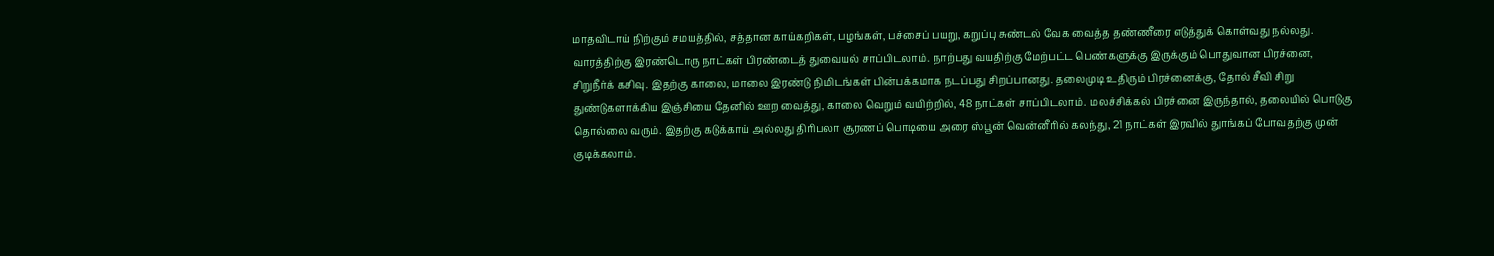மாதவிடாய் நிற்கும் சமயத்தில், சத்தான காய்கறிகள், பழங்கள், பச்சைப் பயறு, கறுப்பு சுண்டல் வேக வைத்த தண்ணீரை எடுத்துக் கொள்வது நல்லது. வாரத்திற்கு இரண்டொரு நாட்கள் பிரண்டைத் துவையல் சாப்பிடலாம். நாற்பது வயதிற்கு மேற்பட்ட பெண்களுக்கு இருக்கும் பொதுவான பிரச்னை, சிறுநீர்க் கசிவு. இதற்கு காலை, மாலை இரண்டு நிமிடங்கள் பின்பக்கமாக நடப்பது சிறப்பானது. தலைமுடி உதிரும் பிரச்னைக்கு, தோல் சீவி சிறு துண்டுகளாக்கிய இஞ்சியை தேனில் ஊற வைத்து, காலை வெறும் வயிற்றில், 48 நாட்கள் சாப்பிடலாம். மலச்சிக்கல் பிரச்னை இருந்தால், தலையில் பொடுகு தொல்லை வரும். இதற்கு கடுக்காய் அல்லது திரிபலா சூரணப் பொடியை அரை ஸ்பூன் வென்னீரில் கலந்து, 21 நாட்கள் இரவில் துாங்கப் போவதற்கு முன் குடிக்கலாம்.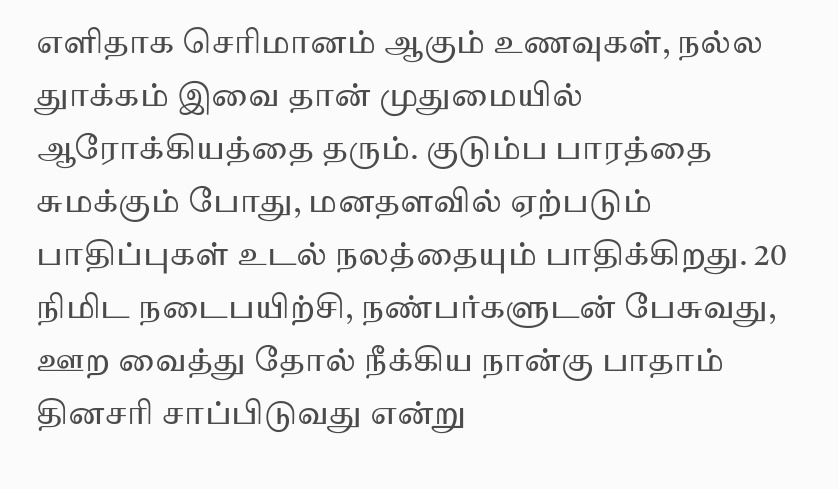எளிதாக செரிமானம் ஆகும் உணவுகள், நல்ல துாக்கம் இவை தான் முதுமையில் ஆரோக்கியத்தை தரும். குடும்ப பாரத்தை சுமக்கும் போது, மனதளவில் ஏற்படும் பாதிப்புகள் உடல் நலத்தையும் பாதிக்கிறது. 20 நிமிட நடைபயிற்சி, நண்பர்களுடன் பேசுவது, ஊற வைத்து தோல் நீக்கிய நான்கு பாதாம் தினசரி சாப்பிடுவது என்று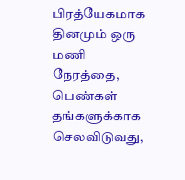பிரத்யேகமாக தினமும் ஒரு மணி நேரத்தை, பெண்கள் தங்களுக்காக செலவிடுவது,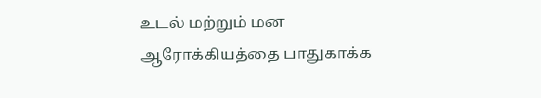உடல் மற்றும் மன ஆரோக்கியத்தை பாதுகாக்க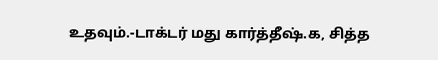உதவும்.-டாக்டர் மது கார்த்தீஷ்.க, சித்த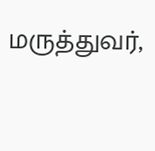மருத்துவர்,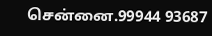சென்னை.99944 93687